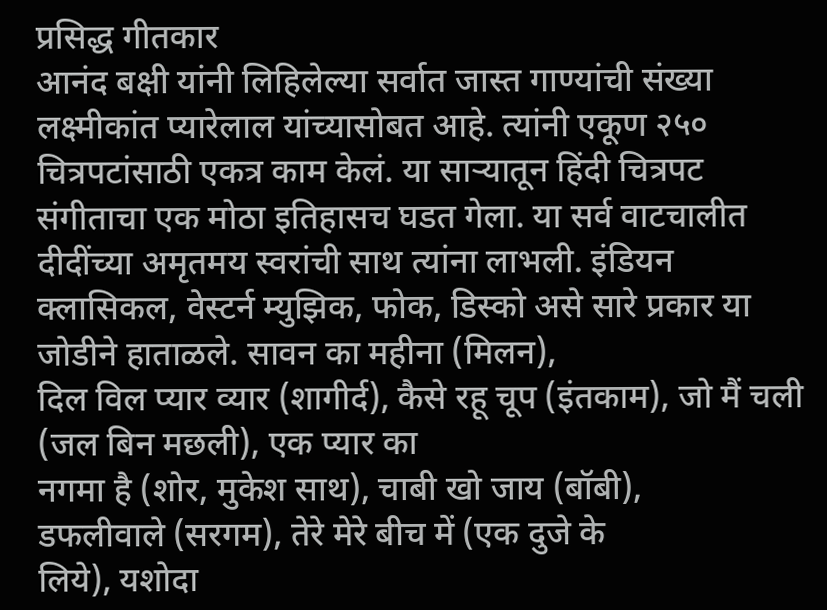प्रसिद्ध गीतकार
आनंद बक्षी यांनी लिहिलेल्या सर्वात जास्त गाण्यांची संख्या लक्ष्मीकांत प्यारेलाल यांच्यासोबत आहे. त्यांनी एकूण २५० चित्रपटांसाठी एकत्र काम केलं. या साऱ्यातून हिंदी चित्रपट संगीताचा एक मोठा इतिहासच घडत गेला. या सर्व वाटचालीत दीदींच्या अमृतमय स्वरांची साथ त्यांना लाभली. इंडियन क्लासिकल, वेस्टर्न म्युझिक, फोक, डिस्को असे सारे प्रकार या जोडीने हाताळले. सावन का महीना (मिलन),
दिल विल प्यार व्यार (शागीर्द), कैसे रहू चूप (इंतकाम), जो मैं चली
(जल बिन मछली), एक प्यार का
नगमा है (शोर, मुकेश साथ), चाबी खो जाय (बॉबी),
डफलीवाले (सरगम), तेरे मेरे बीच में (एक दुजे के
लिये), यशोदा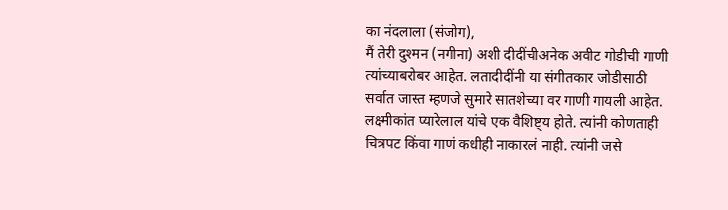का नंदलाला (संजोग),
मैं तेरी दुश्मन (नगीना) अशी दीदींचीअनेक अवीट गोडीची गाणी त्यांच्याबरोबर आहेत. लतादीदींनी या संगीतकार जोडीसाठी सर्वात जास्त म्हणजे सुमारे सातशेच्या वर गाणी गायली आहेत. लक्ष्मीकांत प्यारेलाल यांचे एक वैशिष्ट्य होते. त्यांनी कोणताही चित्रपट किंवा गाणं कधीही नाकारलं नाही. त्यांनी जसे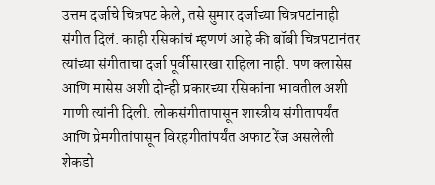उत्तम दर्जाचे चित्रपट केले, तसे सुमार दर्जाच्या चित्रपटांनाही संगीत दिलं. काही रसिकांचं म्हणणं आहे की बॉबी चित्रपटानंतर त्यांच्या संगीताचा दर्जा पूर्वीसारखा राहिला नाही. पण क्लासेस आणि मासेस अशी दोन्ही प्रकारच्या रसिकांना भावतील अशी गाणी त्यांनी दिली. लोकसंगीतापासून शास्त्रीय संगीतापर्यंत आणि प्रेमगीतांपासून विरहगीतांपर्यंत अफाट रेंज असलेली शेकडो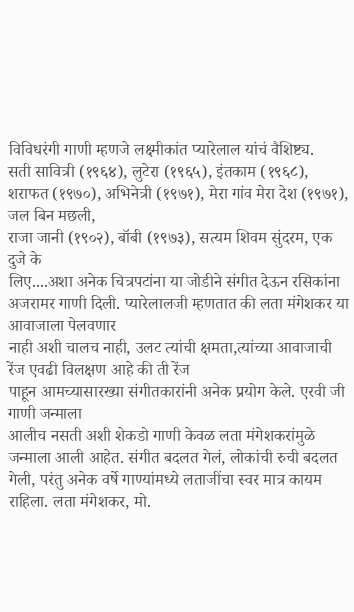विविधरंगी गाणी म्हणजे लक्ष्मीकांत प्यारेलाल यांचं वैशिष्ट्य.
सती सावित्री (१९६४), लुटेरा (१९६५), इंतकाम (१९६८), शराफत (१९७०), अभिनेत्री (१९७१), मेरा गांव मेरा देश (१९७१), जल बिन मछली,
राजा जानी (१९०२), बॉबी (१९७३), सत्यम शिवम सुंदरम, एक दुजे के
लिए....अशा अनेक चित्रपटांना या जोडीने संगीत देऊन रसिकांना अजरामर गाणी दिली. प्यारेलालजी म्हणतात की लता मंगेशकर या आवाजाला पेलवणार
नाही अशी चालच नाही, उलट त्यांची क्षमता,त्यांच्या आवाजाची रेंज एवढी विलक्षण आहे की ती रेंज
पाहून आमच्यासारख्या संगीतकारांनी अनेक प्रयोग केले. एरवी जी गाणी जन्माला
आलीच नसती अशी शेकडो गाणी केवळ लता मंगेशकरांमुळे जन्माला आली आहेत. संगीत बदलत गेलं, लोकांची रुची बदलत गेली, परंतु अनेक वर्षे गाण्यांमध्ये लताजींचा स्वर मात्र कायम राहिला. लता मंगेशकर, मो.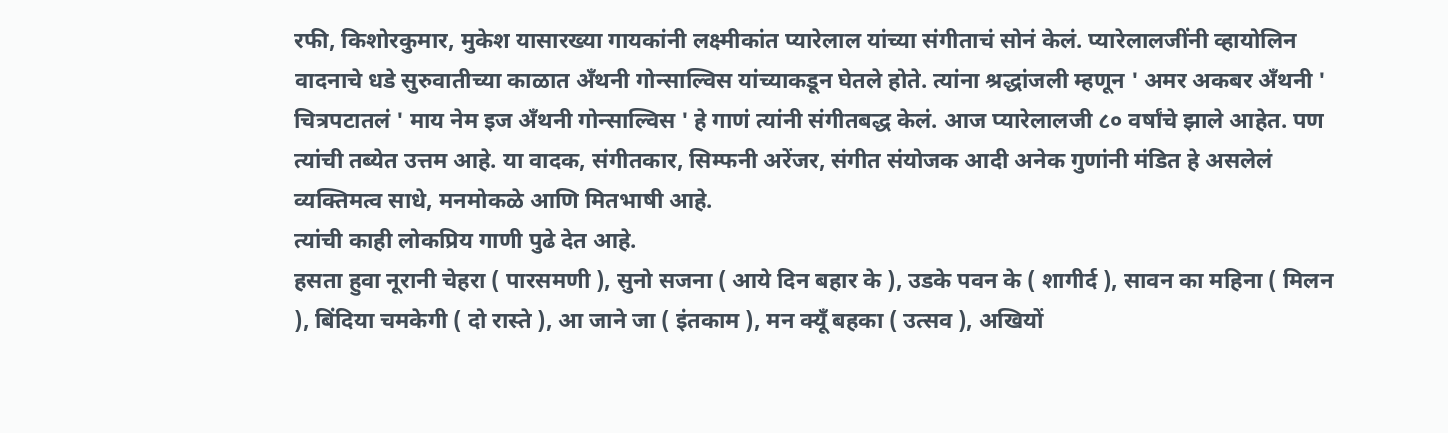रफी, किशोरकुमार, मुकेश यासारख्या गायकांनी लक्ष्मीकांत प्यारेलाल यांच्या संगीताचं सोनं केलं. प्यारेलालजींनी व्हायोलिन वादनाचे धडे सुरुवातीच्या काळात अँथनी गोन्साल्विस यांच्याकडून घेतले होते. त्यांना श्रद्धांजली म्हणून ' अमर अकबर अँथनी ' चित्रपटातलं ' माय नेम इज अँथनी गोन्साल्विस ' हे गाणं त्यांनी संगीतबद्ध केलं. आज प्यारेलालजी ८० वर्षांचे झाले आहेत. पण त्यांची तब्येत उत्तम आहे. या वादक, संगीतकार, सिम्फनी अरेंजर, संगीत संयोजक आदी अनेक गुणांनी मंडित हे असलेलं व्यक्तिमत्व साधे, मनमोकळे आणि मितभाषी आहे.
त्यांची काही लोकप्रिय गाणी पुढे देत आहे.
हसता हुवा नूरानी चेहरा ( पारसमणी ), सुनो सजना ( आये दिन बहार के ), उडके पवन के ( शागीर्द ), सावन का महिना ( मिलन ), बिंदिया चमकेगी ( दो रास्ते ), आ जाने जा ( इंतकाम ), मन क्यूँ बहका ( उत्सव ), अखियों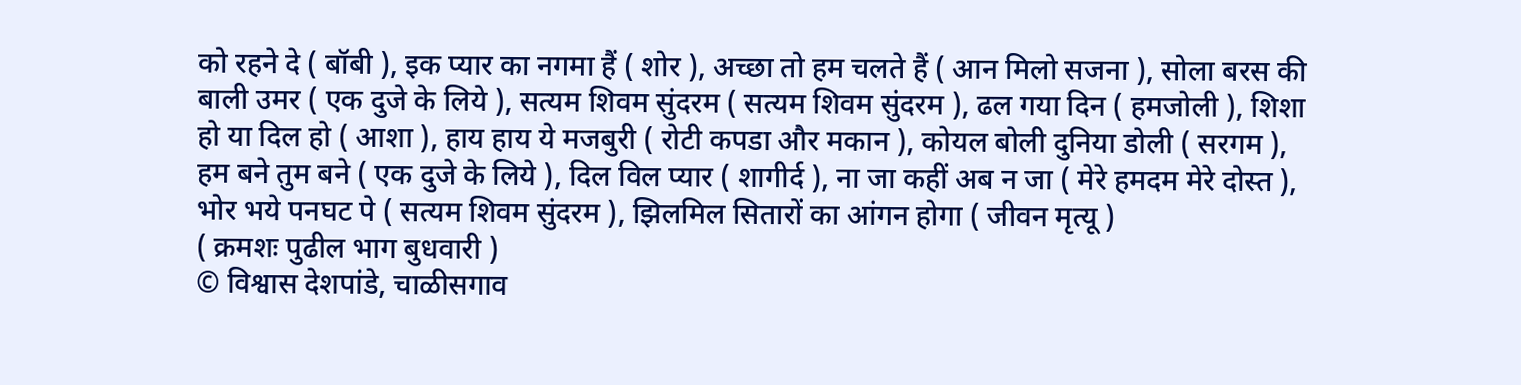को रहने दे ( बॉबी ), इक प्यार का नगमा हैं ( शोर ), अच्छा तो हम चलते हैं ( आन मिलो सजना ), सोला बरस की बाली उमर ( एक दुजे के लिये ), सत्यम शिवम सुंदरम ( सत्यम शिवम सुंदरम ), ढल गया दिन ( हमजोली ), शिशा हो या दिल हो ( आशा ), हाय हाय ये मजबुरी ( रोटी कपडा और मकान ), कोयल बोली दुनिया डोली ( सरगम ), हम बने तुम बने ( एक दुजे के लिये ), दिल विल प्यार ( शागीर्द ), ना जा कहीं अब न जा ( मेरे हमदम मेरे दोस्त ), भोर भये पनघट पे ( सत्यम शिवम सुंदरम ), झिलमिल सितारों का आंगन होगा ( जीवन मृत्यू )
( क्रमशः पुढील भाग बुधवारी )
© विश्वास देशपांडे, चाळीसगाव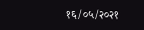१६/०५/२०२१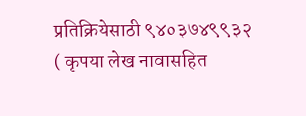प्रतिक्रियेसाठी ९४०३७४९९३२
( कृपया लेख नावासहित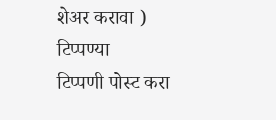शेअर करावा )
टिप्पण्या
टिप्पणी पोस्ट करा